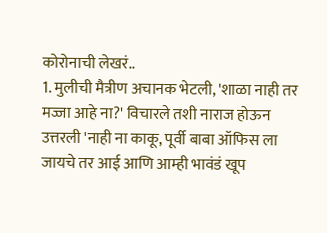कोरोनाची लेखरं..
1. मुलीची मैत्रीण अचानक भेटली, 'शाळा नाही तर मज्जा आहे ना?' विचारले तशी नाराज होऊन उत्तरली 'नाही ना काकू, पूर्वी बाबा ऑफिस ला जायचे तर आई आणि आम्ही भावंडं खूप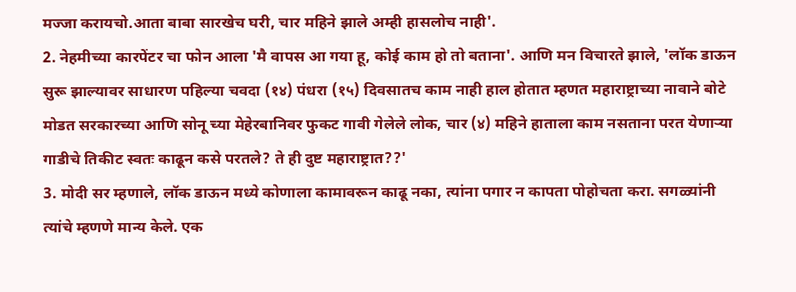मज्जा करायचो.आता बाबा सारखेच घरी, चार महिने झाले अम्ही हासलोच नाही'.
2. नेहमीच्या कारपेंटर चा फोन आला 'मै वापस आ गया हू, कोई काम हो तो बताना'. आणि मन विचारते झाले, 'लॉक डाऊन सुरू झाल्यावर साधारण पहिल्या चवदा (१४) पंधरा (१५) दिवसातच काम नाही हाल होतात म्हणत महाराष्ट्राच्या नावाने बोटे मोडत सरकारच्या आणि सोनू च्या मेहेरबानिवर फुकट गावी गेलेले लोक, चार (४) महिने हाताला काम नसताना परत येणाऱ्या गाडीचे तिकीट स्वतः काढून कसे परतले? ते ही दुष्ट महाराष्ट्रात??'
3. मोदी सर म्हणाले, लॉक डाऊन मध्ये कोणाला कामावरून काढू नका, त्यांना पगार न कापता पोहोचता करा. सगळ्यांनी त्यांचे म्हणणे मान्य केले. एक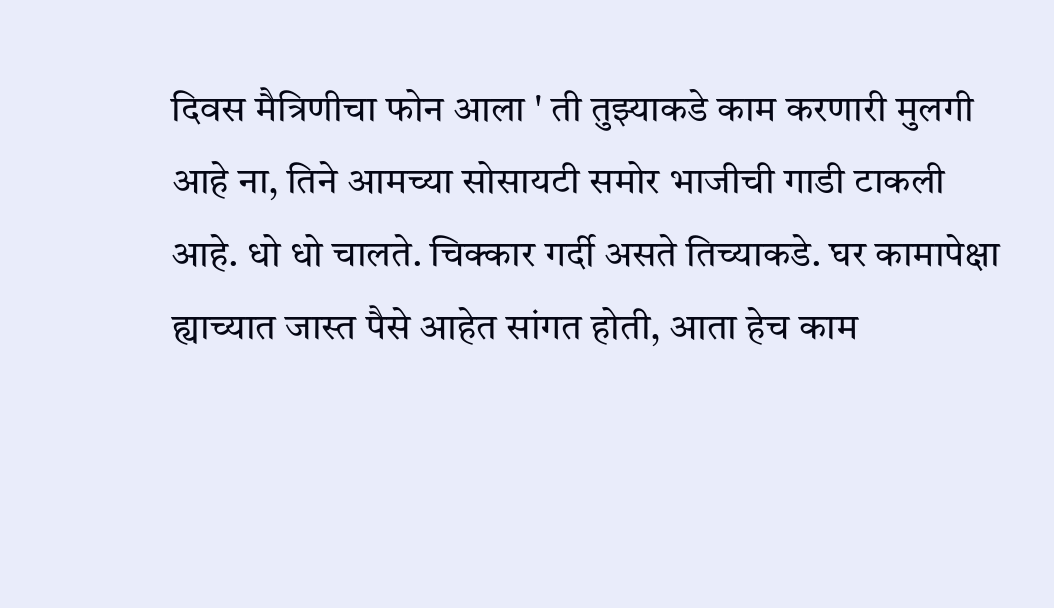दिवस मैत्रिणीचा फोन आला ' ती तुझ्याकडे काम करणारी मुलगी आहे ना, तिने आमच्या सोसायटी समोर भाजीची गाडी टाकली आहे. धो धो चालते. चिक्कार गर्दी असते तिच्याकडे. घर कामापेक्षा ह्याच्यात जास्त पैसे आहेत सांगत होती, आता हेच काम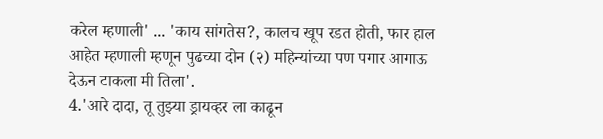करेल म्हणाली' ... 'काय सांगतेस?, कालच खूप रडत होती, फार हाल आहेत म्हणाली म्हणून पुढच्या दोन (२) महिन्यांच्या पण पगार आगाऊ देऊन टाकला मी तिला'.
4.'आरे दादा, तू तुझ्या ड्रायव्हर ला काढून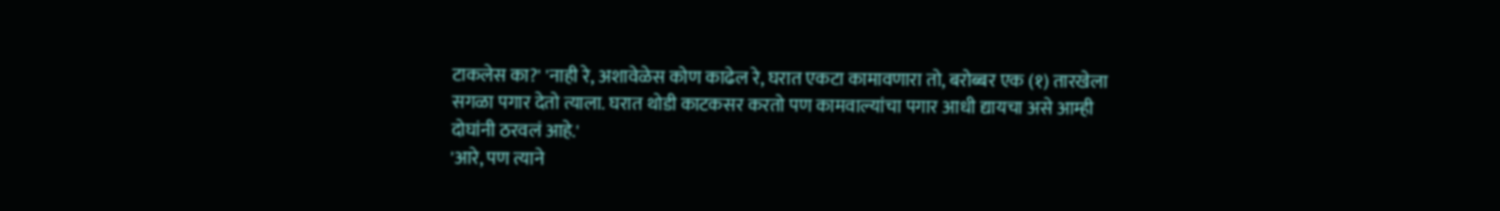टाकलेस का?' 'नाही रे, अशावेळेस कोण काढेल रे, घरात एकटा कामावणारा तो, बरोब्बर एक (१) तारखेला सगळा पगार देतो त्याला. घरात थोडी काटकसर करतो पण कामवाल्यांचा पगार आधी द्यायचा असे आम्ही दोघांनी ठरवलं आहे.'
'आरे, पण त्याने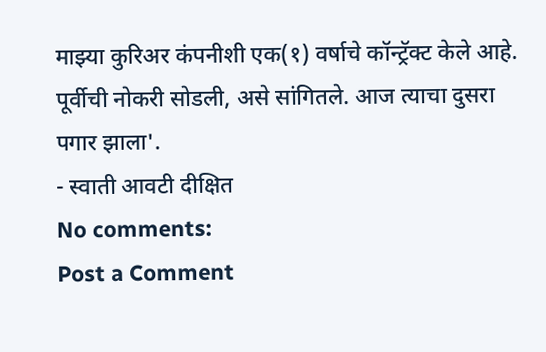माझ्या कुरिअर कंपनीशी एक(१) वर्षाचे कॉन्ट्रॅक्ट केले आहे. पूर्वीची नोकरी सोडली, असे सांगितले. आज त्याचा दुसरा पगार झाला'.
- स्वाती आवटी दीक्षित
No comments:
Post a Comment